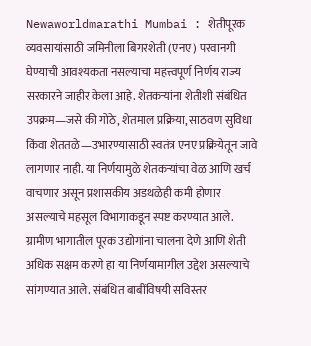Newaworldmarathi Mumbai : शेतीपूरक व्यवसायांसाठी जमिनीला बिगरशेती (एनए) परवानगी घेण्याची आवश्यकता नसल्याचा महत्त्वपूर्ण निर्णय राज्य सरकारने जाहीर केला आहे. शेतकऱ्यांना शेतीशी संबंधित उपक्रम—जसे की गोठे, शेतमाल प्रक्रिया, साठवण सुविधा किंवा शेततळे—उभारण्यासाठी स्वतंत्र एनए प्रक्रियेतून जावे लागणार नाही. या निर्णयामुळे शेतकऱ्यांचा वेळ आणि खर्च वाचणार असून प्रशासकीय अडथळेही कमी होणार असल्याचे महसूल विभागाकडून स्पष्ट करण्यात आले.
ग्रामीण भागातील पूरक उद्योगांना चालना देणे आणि शेती अधिक सक्षम करणे हा या निर्णयामागील उद्देश असल्याचे सांगण्यात आले. संबंधित बाबींविषयी सविस्तर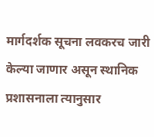मार्गदर्शक सूचना लवकरच जारी केल्या जाणार असून स्थानिक प्रशासनाला त्यानुसार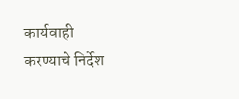कार्यवाही करण्याचे निर्देश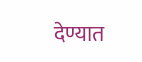देण्यात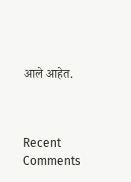आले आहेत.



Recent Comments